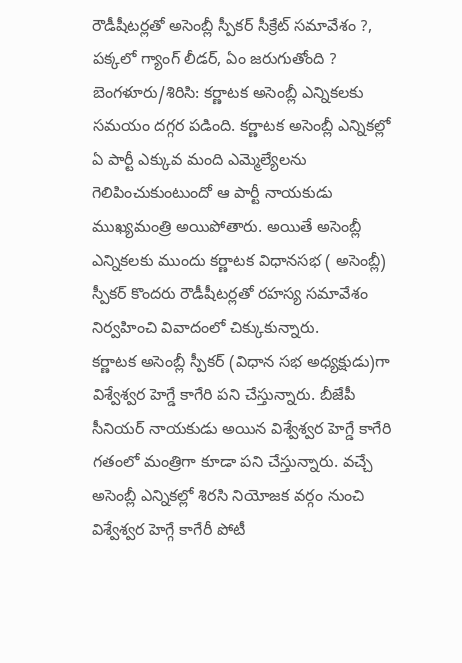రౌడీషీటర్లతో అసెంబ్లీ స్పీకర్ సీక్రేట్ సమావేశం ?, పక్కలో గ్యాంగ్ లీడర్, ఏం జరుగుతోంది ?
బెంగళూరు/శిరిసి: కర్ణాటక అసెంబ్లీ ఎన్నికలకు సమయం దగ్గర పడింది. కర్ణాటక అసెంబ్లీ ఎన్నికల్లో ఏ పార్టీ ఎక్కువ మంది ఎమ్మెల్యేలను గెలిపించుకుంటుందో ఆ పార్టీ నాయకుడు ముఖ్యమంత్రి అయిపోతారు. అయితే అసెంబ్లీ ఎన్నికలకు ముందు కర్ణాటక విధానసభ ( అసెంబ్లీ) స్పీకర్ కొందరు రౌడీషీటర్లతో రహస్య సమావేశం నిర్వహించి వివాదంలో చిక్కుకున్నారు.
కర్ణాటక అసెంబ్లీ స్పీకర్ (విధాన సభ అధ్యక్షుడు)గా విశ్వేశ్వర హెగ్డే కాగేరి పని చేస్తున్నారు. బీజేపీ సీనియర్ నాయకుడు అయిన విశ్వేశ్వర హెగ్డే కాగేరి గతంలో మంత్రిగా కూడా పని చేస్తున్నారు. వచ్చే అసెంబ్లీ ఎన్నికల్లో శిరసి నియోజక వర్గం నుంచి విశ్వేశ్వర హెగ్గే కాగేరీ పోటీ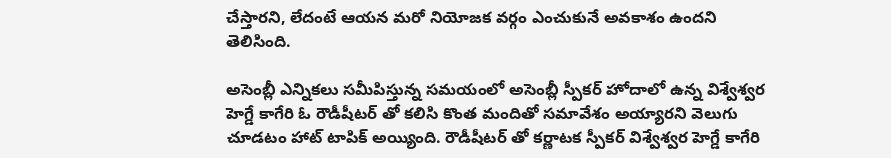చేస్తారని, లేదంటే ఆయన మరో నియోజక వర్గం ఎంచుకునే అవకాశం ఉందని తెలిసింది.

అసెంబ్లీ ఎన్నికలు సమీపిస్తున్న సమయంలో అసెంబ్లీ స్పీకర్ హోదాలో ఉన్న విశ్వేశ్వర హెగ్డే కాగేరి ఓ రౌడీషీటర్ తో కలిసి కొంత మందితో సమావేశం అయ్యారని వెలుగు చూడటం హాట్ టాపిక్ అయ్యింది. రౌడీషీటర్ తో కర్ణాటక స్పీకర్ విశ్వేశ్వర హెగ్డే కాగేరి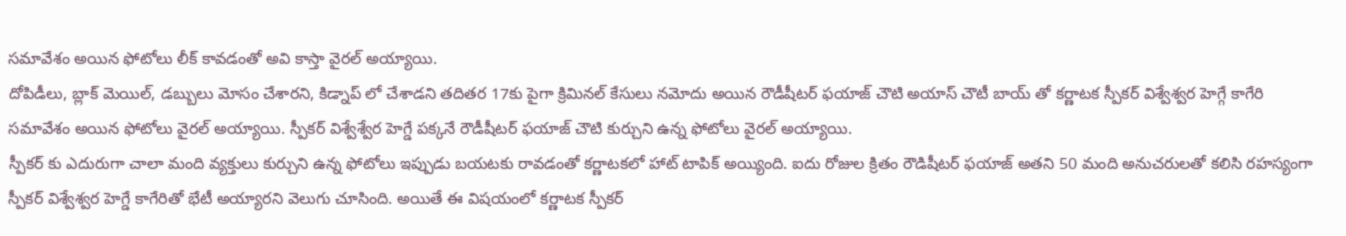సమావేశం అయిన ఫోటోలు లీక్ కావడంతో అవి కాస్తా వైరల్ అయ్యాయి.
దోపిడీలు, బ్లాక్ మెయిల్, డబ్బులు మోసం చేశారని, కిడ్నాప్ లో చేశాడని తదితర 17కు పైగా క్రిమినల్ కేసులు నమోదు అయిన రౌడీషీటర్ ఫయాజ్ చౌటి అయాస్ చౌటీ బాయ్ తో కర్ణాటక స్పీకర్ విశ్వేశ్వర హెగ్గే కాగేరి సమావేశం అయిన ఫోటోలు వైరల్ అయ్యాయి. స్పీకర్ విశ్వేశ్వేర హెగ్డే పక్కనే రౌడీషీటర్ ఫయాజ్ చౌటి కుర్చుని ఉన్న ఫోటోలు వైరల్ అయ్యాయి.
స్పీకర్ కు ఎదురుగా చాలా మంది వ్యక్తులు కుర్చుని ఉన్న ఫోటోలు ఇప్పుడు బయటకు రావడంతో కర్ణాటకలో హాట్ టాపిక్ అయ్యింది. ఐదు రోజుల క్రితం రౌడిషీటర్ ఫయాజ్ అతని 50 మంది అనుచరులతో కలిసి రహస్యంగా స్పీకర్ విశ్వేశ్వర హెగ్డే కాగేరితో భేటీ అయ్యారని వెలుగు చూసింది. అయితే ఈ విషయంలో కర్ణాటక స్పీకర్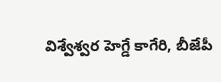విశ్వేశ్వర హెగ్డే కాగేరి, బీజేపీ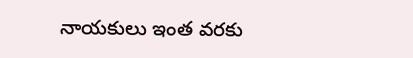నాయకులు ఇంత వరకు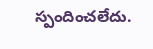స్పందించలేదు.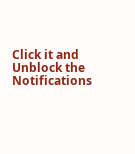Click it and Unblock the Notifications